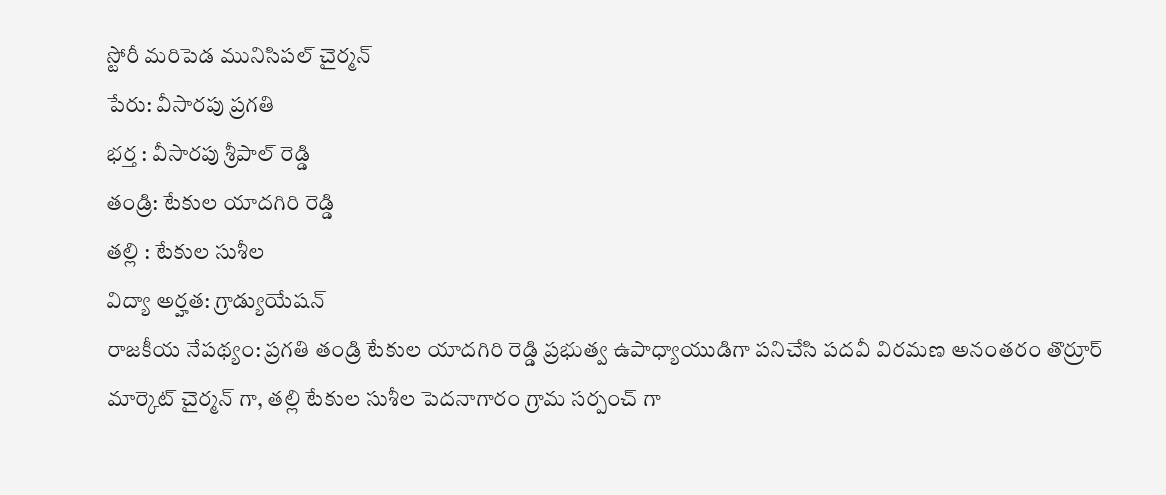స్టోరీ మరిపెడ మునిసిపల్ చైర్మన్
పేరు: వీసారపు ప్రగతి
భర్త : వీసారపు శ్రీపాల్ రెడ్డి
తండ్రి: టేకుల యాదగిరి రెడ్డి
తల్లి : టేకుల సుశీల
విద్యా అర్హత: గ్రాడ్యుయేషన్
రాజకీయ నేపథ్యం: ప్రగతి తండ్రి టేకుల యాదగిరి రెడ్డి ప్రభుత్వ ఉపాధ్యాయుడిగా పనిచేసి పదవీ విరమణ అనంతరం తొర్రూర్ మార్కెట్ చైర్మన్ గా, తల్లి టేకుల సుశీల పెదనాగారం గ్రామ సర్పంచ్ గా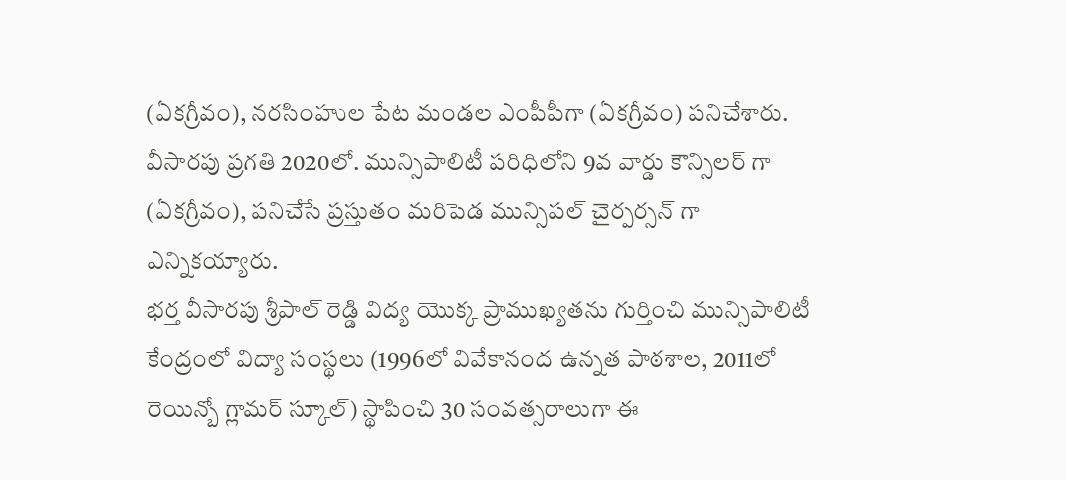(ఏకగ్రీవం), నరసింహుల పేట మండల ఎంపీపీగా (ఏకగ్రీవం) పనిచేశారు.
వీసారపు ప్రగతి 2020లో. మున్సిపాలిటీ పరిధిలోని 9వ వార్డు కౌన్సిలర్ గా (ఏకగ్రీవం), పనిచేసే ప్రస్తుతం మరిపెడ మున్సిపల్ చైర్పర్సన్ గా ఎన్నికయ్యారు.
భర్త వీసారపు శ్రీపాల్ రెడ్డి విద్య యొక్క ప్రాముఖ్యతను గుర్తించి మున్సిపాలిటీ కేంద్రంలో విద్యా సంస్థలు (1996లో వివేకానంద ఉన్నత పాఠశాల, 2011లో రెయిన్బో గ్లామర్ స్కూల్) స్థాపించి 30 సంవత్సరాలుగా ఈ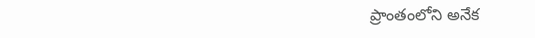ప్రాంతంలోని అనేక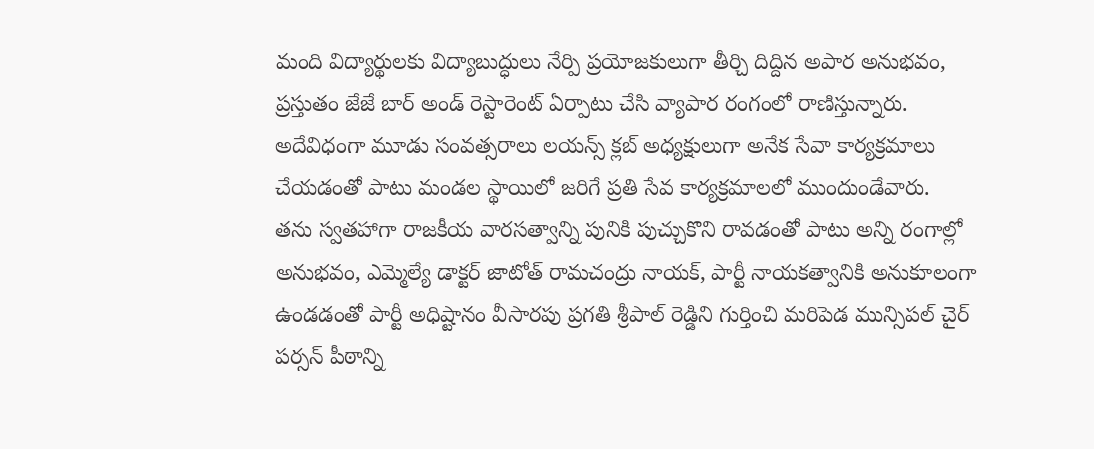మంది విద్యార్థులకు విద్యాబుద్ధులు నేర్పి ప్రయోజకులుగా తీర్చి దిద్దిన అపార అనుభవం, ప్రస్తుతం జేజే బార్ అండ్ రెస్టారెంట్ ఏర్పాటు చేసి వ్యాపార రంగంలో రాణిస్తున్నారు. అదేవిధంగా మూడు సంవత్సరాలు లయన్స్ క్లబ్ అధ్యక్షులుగా అనేక సేవా కార్యక్రమాలు చేయడంతో పాటు మండల స్థాయిలో జరిగే ప్రతి సేవ కార్యక్రమాలలో ముందుండేవారు.
తను స్వతహాగా రాజకీయ వారసత్వాన్ని పునికి పుచ్చుకొని రావడంతో పాటు అన్ని రంగాల్లో అనుభవం, ఎమ్మెల్యే డాక్టర్ జాటోత్ రామచంద్రు నాయక్, పార్టీ నాయకత్వానికి అనుకూలంగా ఉండడంతో పార్టీ అధిష్టానం వీసారపు ప్రగతి శ్రీపాల్ రెడ్డిని గుర్తించి మరిపెడ మున్సిపల్ చైర్ పర్సన్ పీఠాన్ని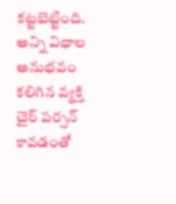కట్టబెట్టింది.
అన్ని విధాల అనుభవం కలిగిన వ్యక్తి చైర్ పర్సన్ కావడంతో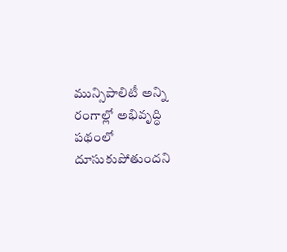మున్సిపాలిటీ అన్ని రంగాల్లో అభివృద్ధి పథంలో దూసుకుపోతుందని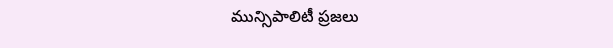మున్సిపాలిటీ ప్రజలు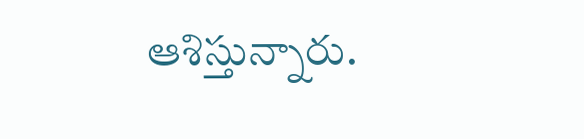ఆశిస్తున్నారు.